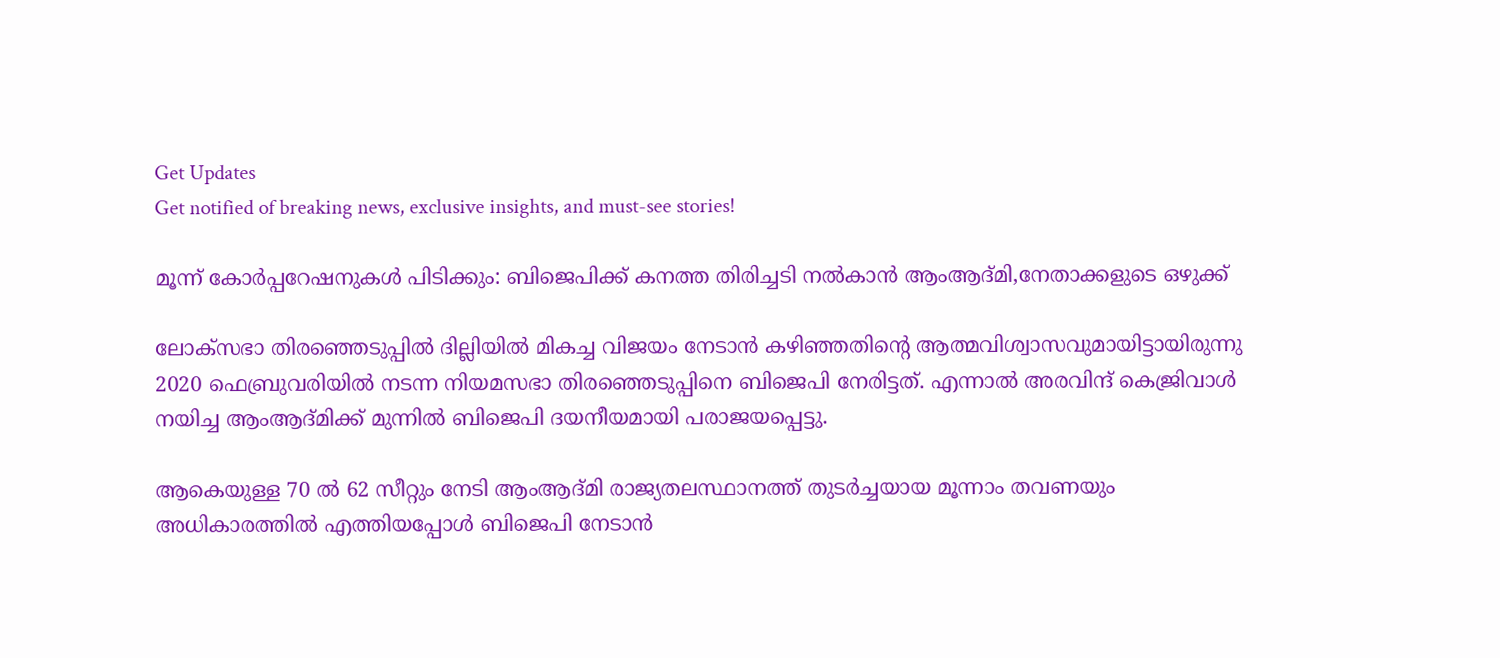Get Updates
Get notified of breaking news, exclusive insights, and must-see stories!

മൂന്ന് കോര്‍പ്പറേഷനുകള്‍ പിടിക്കും: ബിജെപിക്ക് കനത്ത തിരിച്ചടി നല്‍കാന്‍ ആംആദ്മി,നേതാക്കളുടെ ഒഴുക്ക്

ലോക്സഭാ തിരഞ്ഞെടുപ്പില്‍ ദില്ലിയില്‍ മികച്ച വിജയം നേടാന്‍ കഴിഞ്ഞതിന്‍റെ ആത്മവിശ്വാസവുമായിട്ടായിരുന്നു 2020 ഫെബ്രുവരിയില്‍ നടന്ന നിയമസഭാ തിരഞ്ഞെടുപ്പിനെ ബിജെപി നേരിട്ടത്. എന്നാല്‍ അരവിന്ദ് കെജ്രിവാള്‍ നയിച്ച ആംആദ്മിക്ക് മുന്നില്‍ ബിജെപി ദയനീയമായി പരാജയപ്പെട്ടു.

ആകെയുള്ള 70 ല്‍ 62 സീറ്റും നേടി ആംആദ്മി രാജ്യതലസ്ഥാനത്ത് തുടര്‍ച്ചയായ മൂന്നാം തവണയും അധികാരത്തില്‍ എത്തിയപ്പോള്‍ ബിജെപി നേടാന്‍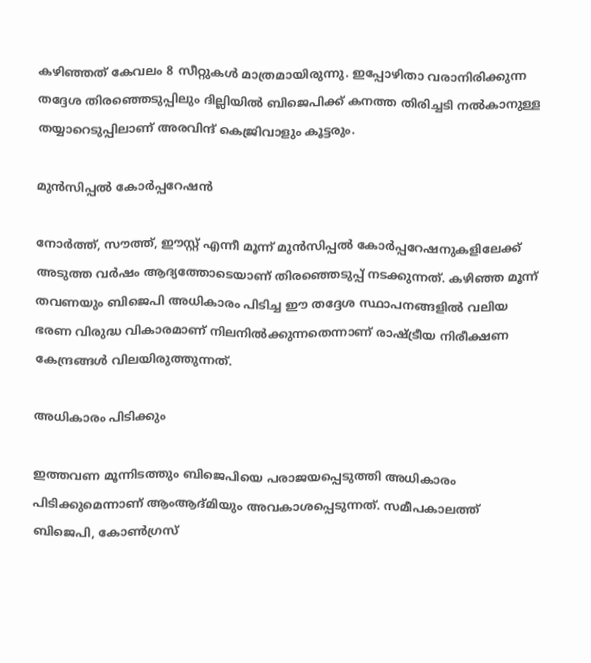കഴിഞ്ഞത് കേവലം 8 സീറ്റുകള്‍ മാത്രമായിരുന്നു. ഇപ്പോഴിതാ വരാനിരിക്കുന്ന തദ്ദേശ തിരഞ്ഞെടുപ്പിലും ദില്ലിയില്‍ ബിജെപിക്ക് കനത്ത തിരിച്ചടി നല്‍കാനുള്ള തയ്യാറെടുപ്പിലാണ് അരവിന്ദ് കെജ്രിവാളും കൂട്ടരും.

മുന്‍സിപ്പല്‍ കോര്‍പ്പറേഷന്‍

നോര്‍ത്ത്, സൗത്ത്, ഈസ്റ്റ് എന്നീ മൂന്ന് മുന്‍സിപ്പല്‍ കോര്‍പ്പറേഷനുകളിലേക്ക് അടുത്ത വര്‍ഷം ആദ്യത്തോടെയാണ് തിരഞ്ഞെടുപ്പ് നടക്കുന്നത്. കഴിഞ്ഞ മൂന്ന് തവണയും ബിജെപി അധികാരം പിടിച്ച ഈ തദ്ദേശ സ്ഥാപനങ്ങളില്‍ വലിയ ഭരണ വിരുദ്ധ വികാരമാണ് നിലനില്‍ക്കുന്നതെന്നാണ് രാഷ്ട്രീയ നിരീക്ഷണ കേന്ദ്രങ്ങള്‍ വിലയിരുത്തുന്നത്.

അധികാരം പിടിക്കും

ഇത്തവണ മൂന്നിടത്തും ബിജെപിയെ പരാജയപ്പെടുത്തി അധികാരം പിടിക്കുമെന്നാണ് ആംആദ്മിയും അവകാശപ്പെടുന്നത്. സമീപകാലത്ത് ബിജെപി, കോണ്‍ഗ്രസ്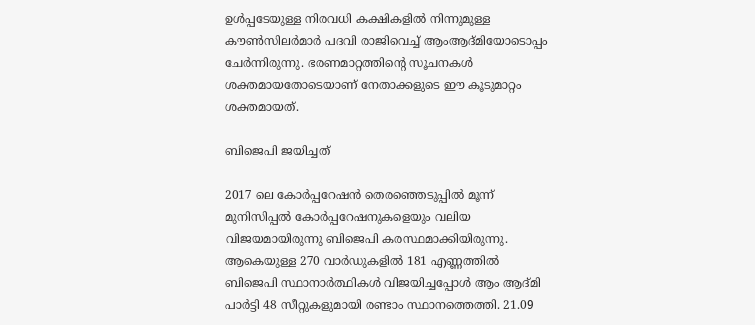ഉള്‍പ്പടേയുള്ള നിരവധി കക്ഷികളില്‍ നിന്നുമുള്ള കൗണ്‍സിലര്‍മാര്‍ പദവി രാജിവെച്ച് ആംആദ്മിയോടൊപ്പം ചേര്‍ന്നിരുന്നു. ഭരണമാറ്റത്തിന്‍റെ സൂചനകള്‍ ശക്തമായതോടെയാണ് നേതാക്കളുടെ ഈ കൂടുമാറ്റം ശക്തമായത്.

ബിജെപി ജയിച്ചത്

2017 ലെ കോർപ്പറേഷൻ തെരഞ്ഞെടുപ്പിൽ മൂന്ന് മുനിസിപ്പൽ കോർപ്പറേഷനുകളെയും വലിയ വിജയമായിരുന്നു ബിജെപി കരസ്ഥമാക്കിയിരുന്നു. ആകെയുള്ള 270 വാർഡുകളിൽ 181 എണ്ണത്തില്‍ ബിജെപി സ്ഥാനാര്‍ത്ഥികള്‍ വിജയിച്ചപ്പോള്‍ ആം ആദ്മി പാർട്ടി 48 സീറ്റുകളുമായി രണ്ടാം സ്ഥാനത്തെത്തി. 21.09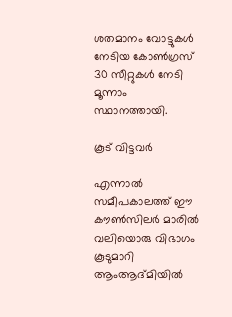ശതമാനം വോട്ടുകൾ നേടിയ കോൺഗ്രസ് 30 സീറ്റുകൾ നേടി മൂന്നാം സ്ഥാനത്തായി.

കൂട് വിട്ടവര്‍

എന്നാല്‍ സമീപകാലത്ത് ഈ കൗണ്‍സിലര്‍ മാരില്‍ വലിയൊരു വിഭാഗം കൂടുമാറി ആംആദ്മിയില്‍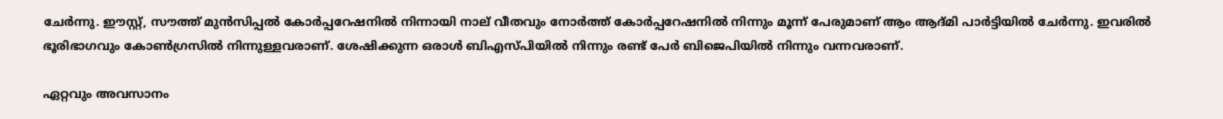ചേര്‍ന്നു. ഈസ്റ്റ്, സൗത്ത് മുന്‍സിപ്പല്‍ കോര്‍പ്പറേഷനില്‍ നിന്നായി നാല് വീതവും നോർത്ത് കോര്‍പ്പറേഷനില്‍ നിന്നും മൂന്ന് പേരുമാണ് ആം ആദ്മി പാർട്ടിയിൽ ചേർന്നു. ഇവരിൽ ഭൂരിഭാഗവും കോൺഗ്രസിൽ നിന്നുള്ളവരാണ്. ശേഷിക്കുന്ന ഒരാൾ ബിഎസ്പിയിൽ നിന്നും രണ്ട് പേർ ബിജെപിയിൽ നിന്നും വന്നവരാണ്.

ഏറ്റവും അവസാനം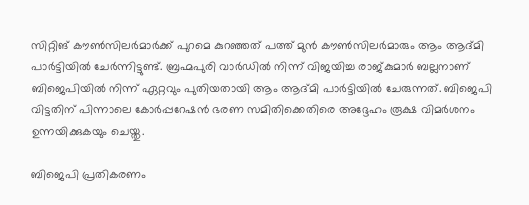സിറ്റിങ് കൗണ്‍സിലര്‍മാര്‍ക്ക് പുറമെ കുറഞ്ഞത് പത്ത് മുൻ കൗൺസിലർമാരും ആം ആദ്മി പാർട്ടിയിൽ ചേർന്നിട്ടുണ്ട്. ബ്രഹ്മപുരി വാർഡിൽ നിന്ന് വിജയിച്ച രാജ്കുമാർ ബല്ലനാണ് ബിജെപിയിൽ നിന്ന് ഏറ്റവും പുതിയതായി ആം ആദ്മി പാർട്ടിയിൽ ചേരുന്നത്. ബിജെപി വിട്ടതിന് പിന്നാലെ കോര്‍പ്പറേഷന്‍ ഭരണ സമിതിക്കെതിരെ അദ്ദേഹം രൂക്ഷ വിമര്‍ശനം ഉന്നയിക്കുകയും ചെയ്തു.

ബിജെപി പ്രതികരണം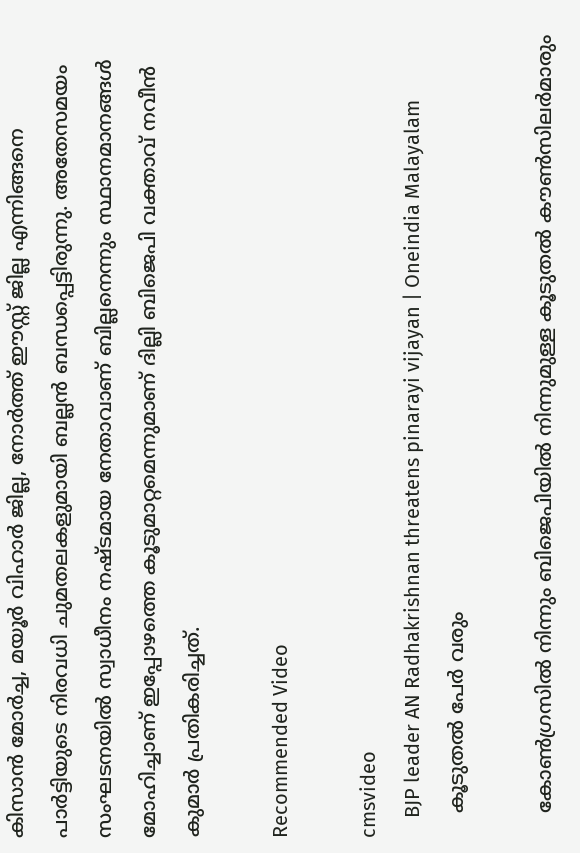കിസാൻ മോർച്ച, മയൂർ വിഹാർ ജില്ല, നോർത്ത് ഈസ്റ്റ് ജില്ല എന്നിങ്ങനെ പാർട്ടിയുടെ നിരവധി ചുമതലകളുമായി ബല്ലൻ ബന്ധപ്പെട്ടിരുന്നു. അതേസമയം സംഘടനയില്‍ സ്വാധീനം നഷ്ടമായ നേതാവാണ് ബില്ലനെന്നും സ്ഥാനമാനങ്ങള്‍ മോഹിച്ചാണ് ഇപ്പോഴത്തെ കൂടുമാറ്റമെന്നുമാണ് ദില്ലി ബിജെപി വക്താവ് നവീൻ കുമാർ പ്രതികരിച്ചത്.

Recommended Video

cmsvideo
    BJP leader AN Radhakrishnan threatens pinarayi vijayan | Oneindia Malayalam
    കൂടുതല്‍ പേര്‍ വരും

    കോൺഗ്രസിൽ നിന്നും ബിജെപിയിൽ നിന്നുമുള്ള കൂടുതൽ കൗൺസിലർമാരും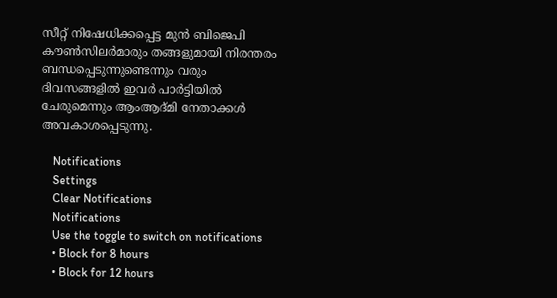സീറ്റ് നിഷേധിക്കപ്പെട്ട മുൻ ബിജെപി കൗൺസിലർമാരും തങ്ങളുമായി നിരന്തരം ബന്ധപ്പെടുന്നുണ്ടെന്നും വരും ദിവസങ്ങളില്‍ ഇവര്‍ പാര്‍ട്ടിയില്‍ ചേരുമെന്നും ആംആദ്മി നേതാക്കള്‍ അവകാശപ്പെടുന്നു.

    Notifications
    Settings
    Clear Notifications
    Notifications
    Use the toggle to switch on notifications
    • Block for 8 hours
    • Block for 12 hours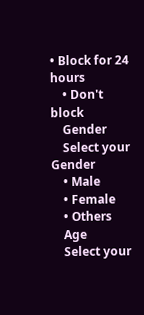• Block for 24 hours
    • Don't block
    Gender
    Select your Gender
    • Male
    • Female
    • Others
    Age
    Select your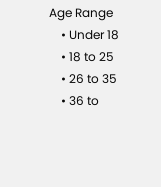Age Range
    • Under 18
    • 18 to 25
    • 26 to 35
    • 36 to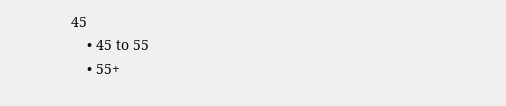45
    • 45 to 55
    • 55+